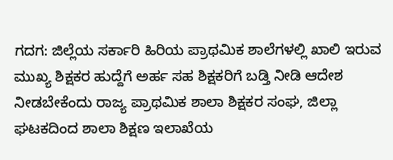ಗದಗ: ಜಿಲ್ಲೆಯ ಸರ್ಕಾರಿ ಹಿರಿಯ ಪ್ರಾಥಮಿಕ ಶಾಲೆಗಳಲ್ಲಿ ಖಾಲಿ ಇರುವ ಮುಖ್ಯ ಶಿಕ್ಷಕರ ಹುದ್ದೆಗೆ ಅರ್ಹ ಸಹ ಶಿಕ್ಷಕರಿಗೆ ಬಡ್ತಿ ನೀಡಿ ಆದೇಶ ನೀಡಬೇಕೆಂದು ರಾಜ್ಯ ಪ್ರಾಥಮಿಕ ಶಾಲಾ ಶಿಕ್ಷಕರ ಸಂಘ, ಜಿಲ್ಲಾ ಘಟಕದಿಂದ ಶಾಲಾ ಶಿಕ್ಷಣ ಇಲಾಖೆಯ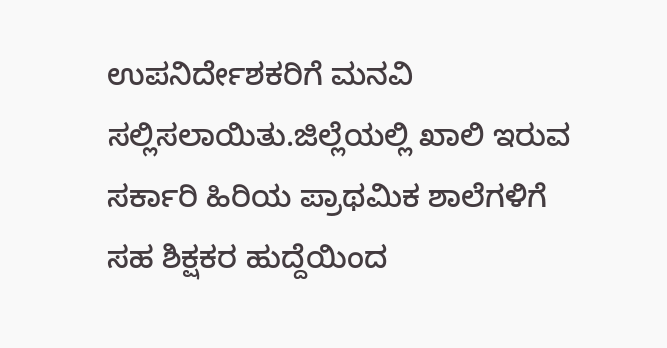ಉಪನಿರ್ದೇಶಕರಿಗೆ ಮನವಿ ಸಲ್ಲಿಸಲಾಯಿತು.ಜಿಲ್ಲೆಯಲ್ಲಿ ಖಾಲಿ ಇರುವ ಸರ್ಕಾರಿ ಹಿರಿಯ ಪ್ರಾಥಮಿಕ ಶಾಲೆಗಳಿಗೆ ಸಹ ಶಿಕ್ಷಕರ ಹುದ್ದೆಯಿಂದ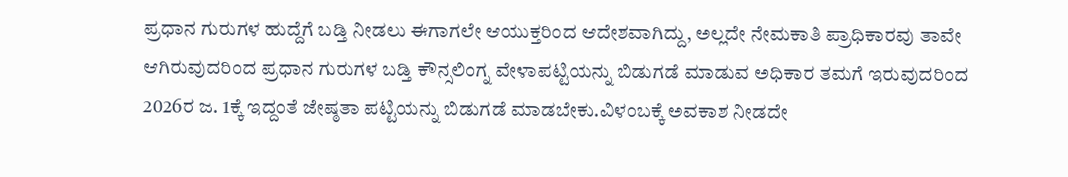ಪ್ರಧಾನ ಗುರುಗಳ ಹುದ್ದೆಗೆ ಬಡ್ತಿ ನೀಡಲು ಈಗಾಗಲೇ ಆಯುಕ್ತರಿಂದ ಆದೇಶವಾಗಿದ್ದು, ಅಲ್ಲದೇ ನೇಮಕಾತಿ ಪ್ರಾಧಿಕಾರವು ತಾವೇ ಆಗಿರುವುದರಿಂದ ಪ್ರಧಾನ ಗುರುಗಳ ಬಡ್ತಿ ಕೌನ್ಸಲಿಂಗ್ನ ವೇಳಾಪಟ್ಟಿಯನ್ನು ಬಿಡುಗಡೆ ಮಾಡುವ ಅಧಿಕಾರ ತಮಗೆ ಇರುವುದರಿಂದ 2026ರ ಜ. 1ಕ್ಕೆ ಇದ್ದಂತೆ ಜೇಷ್ಠತಾ ಪಟ್ಟಿಯನ್ನು ಬಿಡುಗಡೆ ಮಾಡಬೇಕು.ವಿಳಂಬಕ್ಕೆ ಅವಕಾಶ ನೀಡದೇ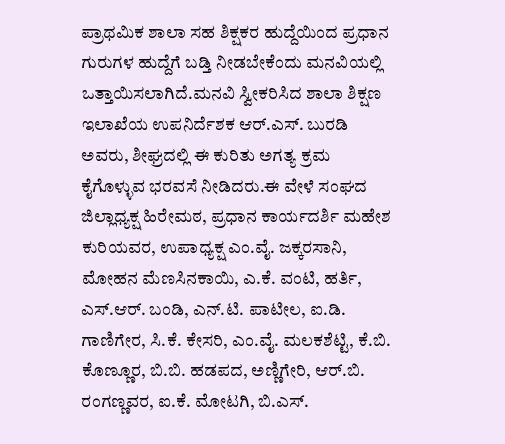ಪ್ರಾಥಮಿಕ ಶಾಲಾ ಸಹ ಶಿಕ್ಷಕರ ಹುದ್ದೆಯಿಂದ ಪ್ರಧಾನ ಗುರುಗಳ ಹುದ್ದೆಗೆ ಬಡ್ತಿ ನೀಡಬೇಕೆಂದು ಮನವಿಯಲ್ಲಿ ಒತ್ತಾಯಿಸಲಾಗಿದೆ.ಮನವಿ ಸ್ವೀಕರಿಸಿದ ಶಾಲಾ ಶಿಕ್ಷಣ ಇಲಾಖೆಯ ಉಪನಿರ್ದೆಶಕ ಆರ್.ಎಸ್. ಬುರಡಿ ಅವರು, ಶೀಘ್ರದಲ್ಲಿ ಈ ಕುರಿತು ಅಗತ್ಯ ಕ್ರಮ ಕೈಗೊಳ್ಳುವ ಭರವಸೆ ನೀಡಿದರು.ಈ ವೇಳೆ ಸಂಘದ ಜಿಲ್ಲಾಧ್ಯಕ್ಷ ಹಿರೇಮಠ, ಪ್ರಧಾನ ಕಾರ್ಯದರ್ಶಿ ಮಹೇಶ ಕುರಿಯವರ, ಉಪಾಧ್ಯಕ್ಷ ಎಂ.ವೈ. ಜಕ್ಕರಸಾನಿ, ಮೋಹನ ಮೆಣಸಿನಕಾಯಿ, ಎ.ಕೆ. ವಂಟಿ, ಹರ್ತಿ, ಎಸ್.ಆರ್. ಬಂಡಿ, ಎನ್.ಟಿ. ಪಾಟೀಲ, ಐ.ಡಿ. ಗಾಣಿಗೇರ, ಸಿ.ಕೆ. ಕೇಸರಿ, ಎಂ.ವೈ. ಮಲಕಶೆಟ್ಟಿ, ಕೆ.ಬಿ. ಕೊಣ್ಣೂರ, ಬಿ.ಬಿ. ಹಡಪದ, ಅಣ್ಣಿಗೇರಿ, ಆರ್.ಬಿ. ರಂಗಣ್ಣವರ, ಐ.ಕೆ. ಮೋಟಗಿ, ಬಿ.ಎಸ್.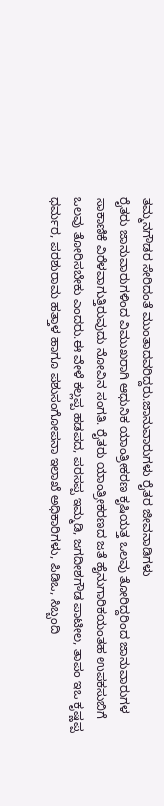ತಮ್ಮನಗೌಡರ ಸೇರಿದಂತೆ ಮುಂತಾದವರಿದ್ದರು.ಜಾನುವಾರುಗಳು ರೈತರ ಜೀವನಾಡಿಗಳು
ರೈತರು ಜಾನುವಾರುಗಳಿಂದ ವಿಮುಖರಾಗಿ ಆಧುನಿಕ ಯಾಂತ್ರೀಕರಣ ಕೃಷಿಯತ್ತ ಒಲವು ತೋರಿದ್ದರಿಂದ ಜಾನುವಾರುಗಳ ಸಾಕಾಣಿಕೆ ವಿರೆಳವಾಗುತ್ತಿರುವುದು ನೋವಿನ ಸಂಗತಿ. ರೈತರು ಯಾಂತ್ರೀಕರಣದ ಜತೆ ಹೈನುಗಾರಿಕಯಂತಹ ಉಪಕಸುಬಿಗೆ ಒಲವು ತೋರಿಸಬೇಕು ಎಂದರು.ಈ ವೇಳೆ ಕಲ್ಲಪ್ಪ ಹಡಪದ, ಪರಸಪ್ಪ ಇಮ್ಮಡಿ, ಜಗದೀಶಗೌಡ ಪಾಟೀಲ, ತಾಪಂ ಇಒ ಕೃಷ್ಣಪ್ಪ ಧರ್ಮರ, ಪರಶುರಾಮ ಹತ್ತಾಳ ಹಾಗೂ ಪಶುಸಂಗೋಪನಾ ಇಲಾಖೆ ಅಧಿಕಾರಿಗಳು, ಪಿಡಿಒ, ಸಿಬ್ಬಂದಿ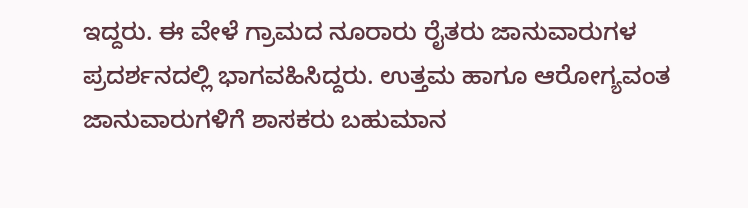ಇದ್ದರು. ಈ ವೇಳೆ ಗ್ರಾಮದ ನೂರಾರು ರೈತರು ಜಾನುವಾರುಗಳ ಪ್ರದರ್ಶನದಲ್ಲಿ ಭಾಗವಹಿಸಿದ್ದರು. ಉತ್ತಮ ಹಾಗೂ ಆರೋಗ್ಯವಂತ ಜಾನುವಾರುಗಳಿಗೆ ಶಾಸಕರು ಬಹುಮಾನ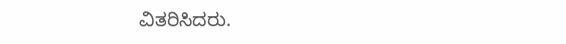ವಿತರಿಸಿದರು.